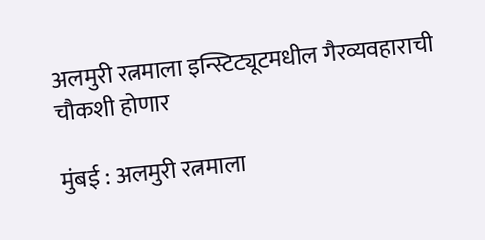अलमुरी रत्नमाला इन्स्टिट्यूटमधील गैरव्यवहाराची चौकशी होणार

मुंबई : अलमुरी रत्नमाला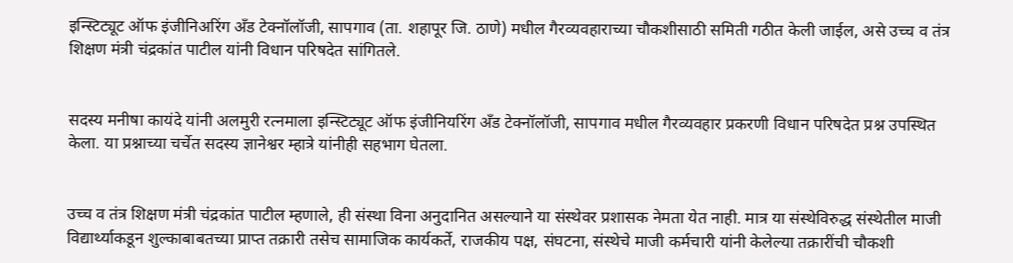इन्स्टिट्यूट ऑफ इंजीनिअरिंग अँड टेक्नॉलॉजी, सापगाव (ता. शहापूर जि. ठाणे) मधील गैरव्यवहाराच्या चौकशीसाठी समिती गठीत केली जाईल, असे उच्च व तंत्र शिक्षण मंत्री चंद्रकांत पाटील यांनी विधान परिषदेत सांगितले.


सदस्य मनीषा कायंदे यांनी अलमुरी रत्नमाला इन्स्टिट्यूट ऑफ इंजीनियरिंग अँड टेक्नॉलॉजी, सापगाव मधील गैरव्यवहार प्रकरणी विधान परिषदेत प्रश्न उपस्थित केला. या प्रश्नाच्या चर्चेत सदस्य ज्ञानेश्वर म्हात्रे यांनीही सहभाग घेतला.


उच्च व तंत्र शिक्षण मंत्री चंद्रकांत पाटील म्हणाले, ही संस्था विना अनुदानित असल्याने या संस्थेवर प्रशासक नेमता येत नाही. मात्र या संस्थेविरुद्ध संस्थेतील माजी विद्यार्थ्याकडून शुल्काबाबतच्या प्राप्त तक्रारी तसेच सामाजिक कार्यकर्ते, राजकीय पक्ष, संघटना, संस्थेचे माजी कर्मचारी यांनी केलेल्या तक्रारींची चौकशी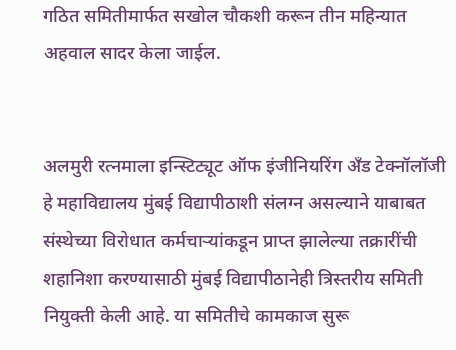गठित समितीमार्फत सखोल चौकशी करून तीन महिन्यात अहवाल सादर केला जाईल.


अलमुरी रत्नमाला इन्स्टिट्यूट ऑफ इंजीनियरिंग अँड टेक्नॉलॉजी हे महाविद्यालय मुंबई विद्यापीठाशी संलग्न असल्याने याबाबत संस्थेच्या विरोधात कर्मचाऱ्यांकडून प्राप्त झालेल्या तक्रारींची शहानिशा करण्यासाठी मुंबई विद्यापीठानेही त्रिस्तरीय समिती नियुक्ती केली आहे. या समितीचे कामकाज सुरू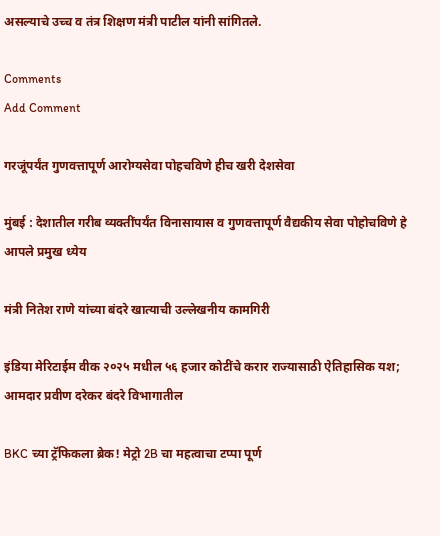असल्याचे उच्च व तंत्र शिक्षण मंत्री पाटील यांनी सांगितले.

Comments
Add Comment

गरजूंपर्यंत गुणवत्तापूर्ण आरोग्यसेवा पोहचविणे हीच खरी देशसेवा

मुंबई : देशातील गरीब व्यक्तींपर्यंत विनासायास व गुणवत्तापूर्ण वैद्यकीय सेवा पोहोचविणे हे आपले प्रमुख ध्येय

मंत्री नितेश राणे यांच्या बंदरे खात्याची उल्लेखनीय कामगिरी

इंडिया मेरिटाईम वीक २०२५ मधील ५६ हजार कोटींचे करार राज्यासाठी ऐतिहासिक यश; आमदार प्रवीण दरेकर बंदरे विभागातील

BKC च्या ट्रॅफिकला ब्रेक! मेट्रो 2B चा महत्वाचा टप्पा पूर्ण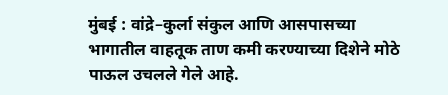मुंबई : वांद्रे–कुर्ला संकुल आणि आसपासच्या भागातील वाहतूक ताण कमी करण्याच्या दिशेने मोठे पाऊल उचलले गेले आहे.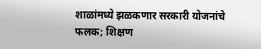शाळांमध्ये झळकणार सरकारी योजनांचे फलक; शिक्षण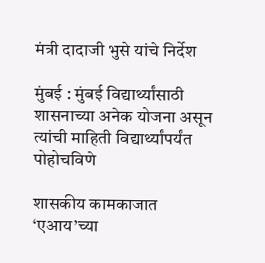मंत्री दादाजी भुसे यांचे निर्देश

मुंबई : मुंबई विद्यार्थ्यांसाठी शासनाच्या अनेक योजना असून त्यांची माहिती विद्यार्थ्यांपर्यंत पोहोचविणे

शासकीय कामकाजात ‘एआय’च्या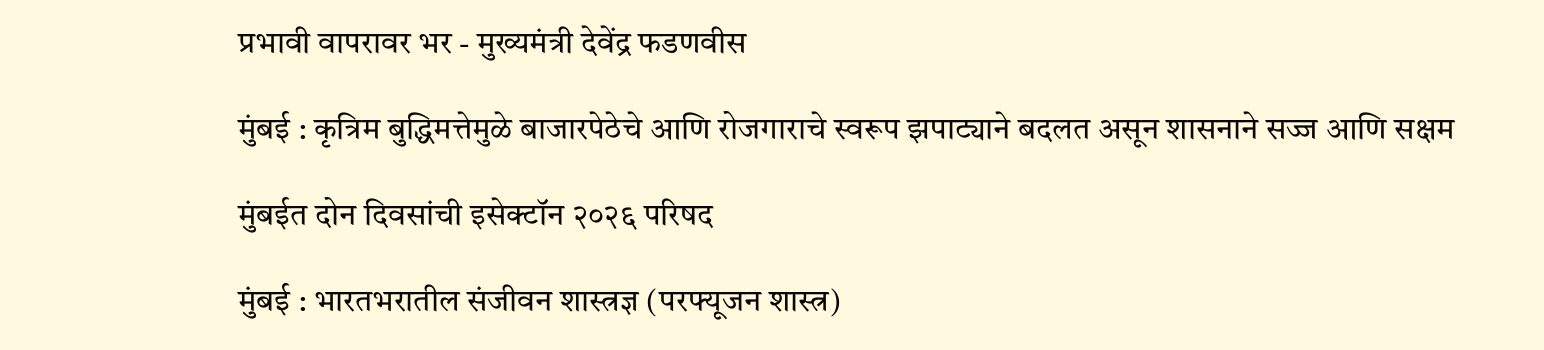प्रभावी वापरावर भर - मुख्यमंत्री देवेंद्र फडणवीस

मुंबई : कृत्रिम बुद्धिमत्तेमुळे बाजारपेठेचे आणि रोजगाराचे स्वरूप झपाट्याने बदलत असून शासनाने सज्ज आणि सक्षम

मुंबईत दोन दिवसांची इसेक्टॉन २०२६ परिषद

मुंबई : भारतभरातील संजीवन शास्त्रज्ञ (परफ्यूजन शास्त्र)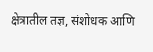क्षेत्रातील तज्ञ, संशोधक आणि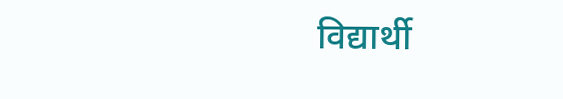विद्यार्थी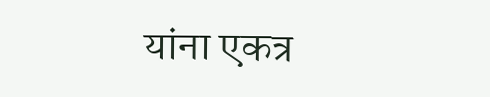यांना एकत्र